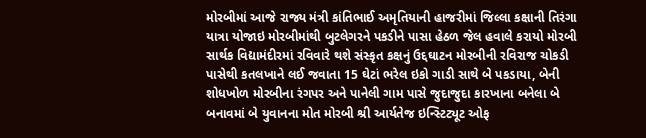મોરબીમાં આજે રાજ્ય મંત્રી કાંતિભાઈ અમૃતિયાની હાજરીમાં જિલ્લા કક્ષાની તિરંગા યાત્રા યોજાઇ મોરબીમાંથી બુટલેગરને પકડીને પાસા હેઠળ જેલ હવાલે કરાયો મોરબી સાર્થક વિદ્યામંદીરમાં રવિવારે થશે સંસ્કૃત કક્ષનું ઉદ્દઘાટન મોરબીની રવિરાજ ચોકડી પાસેથી કતલખાને લઈ જવાતા 15 ઘેટાં ભરેલ ઇકો ગાડી સાથે બે પકડાયા, બેની શોધખોળ મોરબીના રંગપર અને પાનેલી ગામ પાસે જુદાજુદા કારખાના બનેલા બે બનાવમાં બે યુવાનના મોત મોરબી શ્રી આર્યતેજ ઇન્સ્ટિટ્યૂટ ઓફ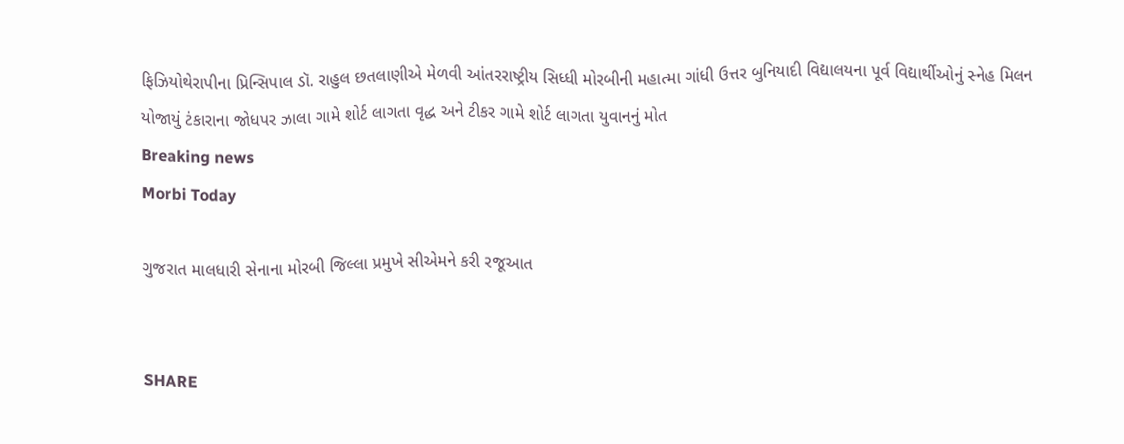ફિઝિયોથેરાપીના પ્રિન્સિપાલ ડૉ. રાહુલ છતલાણીએ મેળવી આંતરરાષ્ટ્રીય સિધ્ધી મોરબીની મહાત્મા ગાંધી ઉત્તર બુનિયાદી વિદ્યાલયના પૂર્વ વિદ્યાર્થીઓનું સ્નેહ મિલન યોજાયું ટંકારાના જોધપર ઝાલા ગામે શોર્ટ લાગતા વૃદ્ધ અને ટીકર ગામે શોર્ટ લાગતા યુવાનનું મોત
Breaking news
Morbi Today

ગુજરાત માલધારી સેનાના મોરબી જિલ્લા પ્રમુખે સીએમને કરી રજૂઆત


SHARE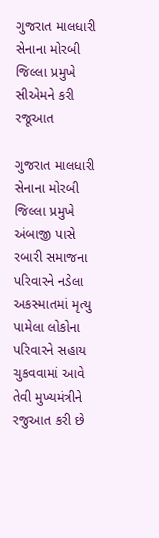ગુજરાત માલધારી સેનાના મોરબી જિલ્લા પ્રમુખે સીએમને કરી રજૂઆત

ગુજરાત માલધારી સેનાના મોરબી જિલ્લા પ્રમુખે અંબાજી પાસે રબારી સમાજના પરિવારને નડેલા અકસ્માતમાં મૃત્યુ પામેલા લોકોના પરિવારને સહાય ચુકવવામાં આવે તેવી મુખ્યમંત્રીને રજુઆત કરી છે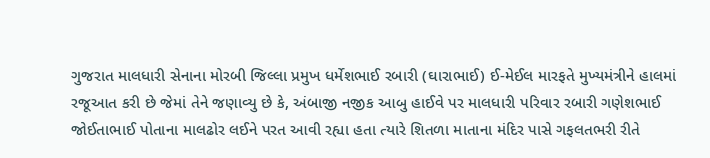ગુજરાત માલધારી સેનાના મોરબી જિલ્લા પ્રમુખ ધર્મેશભાઈ રબારી (ઘારાભાઈ) ઈ-મેઈલ મારફતે મુખ્યમંત્રીને હાલમાં રજૂઆત કરી છે જેમાં તેને જણાવ્યુ છે કે, અંબાજી નજીક આબુ હાઈવે પર માલધારી પરિવાર રબારી ગણેશભાઈ જોઈતાભાઈ પોતાના માલઢોર લઈને પરત આવી રહ્યા હતા ત્યારે શિતળા માતાના મંદિર પાસે ગફલતભરી રીતે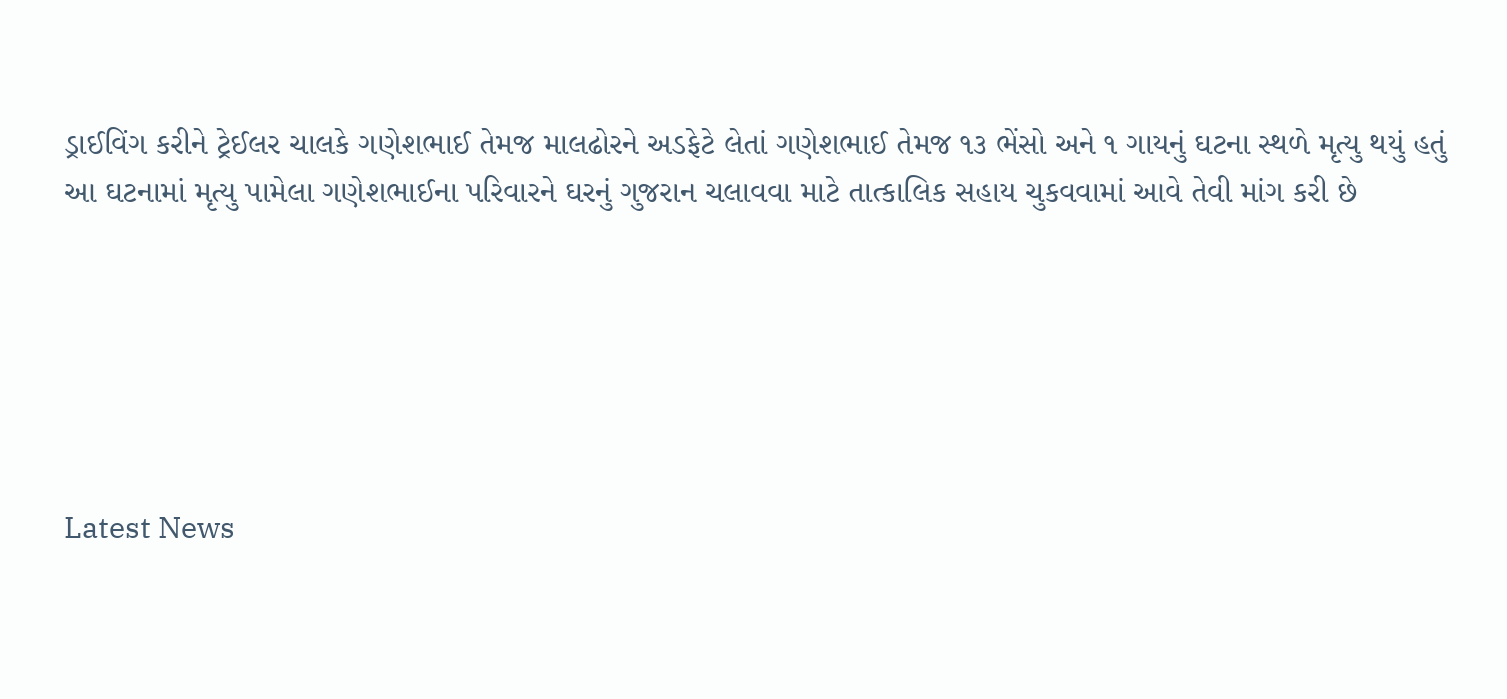ડ્રાઈવિંગ કરીને ટ્રેઈલર ચાલકે ગણેશભાઈ તેમજ માલઢોરને અડફેટે લેતાં ગણેશભાઈ તેમજ ૧૩ ભેંસો અને ૧ ગાયનું ઘટના સ્થળે મૃત્યુ થયું હતું આ ઘટનામાં મૃત્યુ પામેલા ગણેશભાઈના પરિવારને ઘરનું ગુજરાન ચલાવવા માટે તાત્કાલિક સહાય ચુકવવામાં આવે તેવી માંગ કરી છે






Latest News